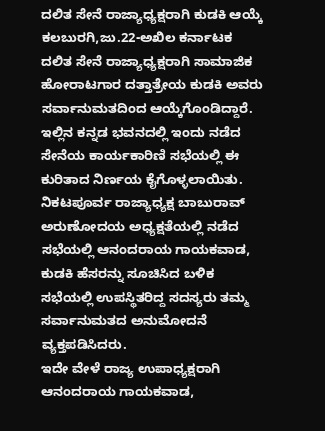ದಲಿತ ಸೇನೆ ರಾಜ್ಯಾಧ್ಯಕ್ಷರಾಗಿ ಕುಡಕಿ ಆಯ್ಕೆ
ಕಲಬುರಗಿ,ಜು.22-ಅಖಿಲ ಕರ್ನಾಟಕ ದಲಿತ ಸೇನೆ ರಾಜ್ಯಾಧ್ಯಕ್ಷರಾಗಿ ಸಾಮಾಜಿಕ ಹೋರಾಟಗಾರ ದತ್ತಾತ್ರೇಯ ಕುಡಕಿ ಅವರು ಸರ್ವಾನುಮತದಿಂದ ಆಯ್ಕೆಗೊಂಡಿದ್ದಾರೆ.
ಇಲ್ಲಿನ ಕನ್ನಡ ಭವನದಲ್ಲಿ ಇಂದು ನಡೆದ ಸೇನೆಯ ಕಾರ್ಯಕಾರಿಣಿ ಸಭೆಯಲ್ಲಿ ಈ ಕುರಿತಾದ ನಿರ್ಣಯ ಕೈಗೊಳ್ಳಲಾಯಿತು.
ನಿಕಟಪೂರ್ವ ರಾಜ್ಯಾಧ್ಯಕ್ಷ ಬಾಬುರಾವ್ ಅರುಣೋದಯ ಅಧ್ಯಕ್ಷತೆಯಲ್ಲಿ ನಡೆದ ಸಭೆಯಲ್ಲಿ ಆನಂದರಾಯ ಗಾಯಕವಾಡ, ಕುಡಕಿ ಹೆಸರನ್ನು ಸೂಚಿಸಿದ ಬಳಿಕ ಸಭೆಯಲ್ಲಿ ಉಪಸ್ಥಿತರಿದ್ದ ಸದಸ್ಯರು ತಮ್ಮ ಸರ್ವಾನುಮತದ ಅನುಮೋದನೆ ವ್ಯಕ್ತಪಡಿಸಿದರು.
ಇದೇ ವೇಳೆ ರಾಜ್ಯ ಉಪಾಧ್ಯಕ್ಷರಾಗಿ ಆನಂದರಾಯ ಗಾಯಕವಾಡ,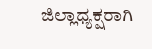ಜಿಲ್ಲಾಧ್ಯಕ್ಷರಾಗಿ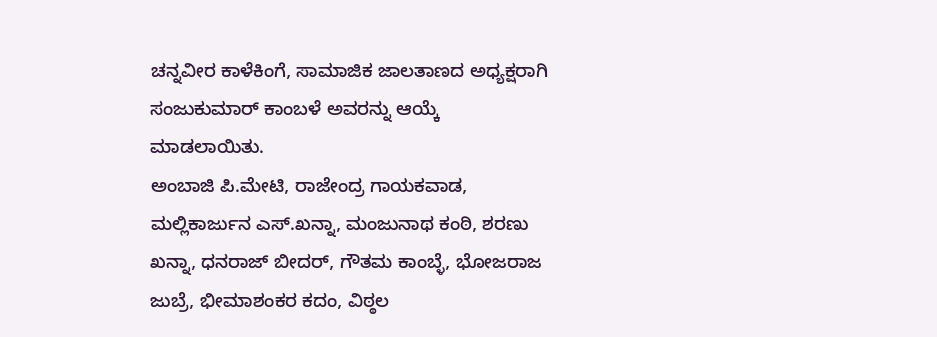ಚನ್ನವೀರ ಕಾಳೆಕಿಂಗೆ, ಸಾಮಾಜಿಕ ಜಾಲತಾಣದ ಅಧ್ಯಕ್ಷರಾಗಿ ಸಂಜುಕುಮಾರ್ ಕಾಂಬಳೆ ಅವರನ್ನು ಆಯ್ಕೆ ಮಾಡಲಾಯಿತು.
ಅಂಬಾಜಿ ಪಿ.ಮೇಟಿ, ರಾಜೇಂದ್ರ ಗಾಯಕವಾಡ, ಮಲ್ಲಿಕಾರ್ಜುನ ಎಸ್.ಖನ್ನಾ, ಮಂಜುನಾಥ ಕಂಠಿ, ಶರಣು ಖನ್ನಾ, ಧನರಾಜ್ ಬೀದರ್, ಗೌತಮ ಕಾಂಬ್ಳೆ, ಭೋಜರಾಜ ಜುಬ್ರೆ, ಭೀಮಾಶಂಕರ ಕದಂ, ವಿಠ್ಠಲ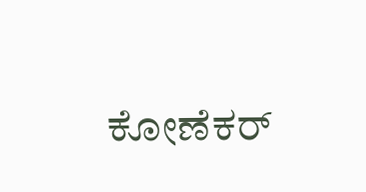ಕೋಣೆಕರ್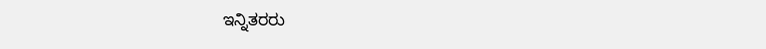ಇನ್ನಿತರರು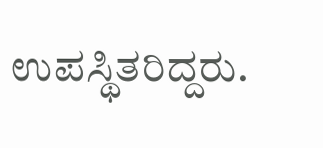ಉಪಸ್ಥಿತರಿದ್ದರು.